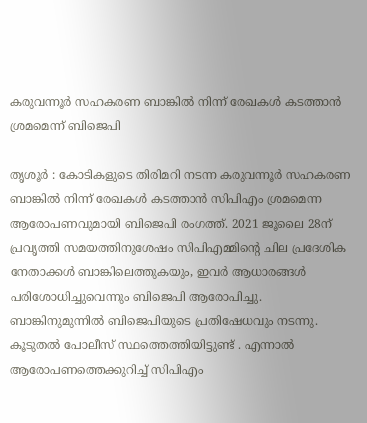കരുവന്നൂര്‍ സഹകരണ ബാങ്കില്‍ നിന്ന്‌ രേഖകള്‍ കടത്താന്‍ ശ്രമമെന്ന്‌ ബിജെപി

തൃശൂര്‍ : കോടികളുടെ തിരിമറി നടന്ന കരുവന്നൂര്‍ സഹകരണ ബാങ്കില്‍ നിന്ന്‌ രേഖകള്‍ കടത്താന്‍ സിപിഎം ശ്രമമെന്ന ആരോപണവുമായി ബിജെപി രംഗത്ത്‌. 2021 ജൂലൈ 28ന്‌ പ്രവൃത്തി സമയത്തിനുശേഷം സിപിഎമ്മിന്റെ ചില പ്രദേശിക നേതാക്കള്‍ ബാങ്കിലെത്തുകയും, ഇവര്‍ ആധാരങ്ങള്‍ പരിശോധിച്ചുവെന്നും ബിജെപി ആരോപിച്ചു. ബാങ്കിനുമുന്നില്‍ ബിജെപിയുടെ പ്രതിഷേധവും നടന്നു. കൂടുതല്‍ പോലീസ്‌ സ്ഥത്തെത്തിയിട്ടുണ്ട് . എന്നാല്‍ ആരോപണത്തെക്കുറിച്ച്‌ സിപിഎം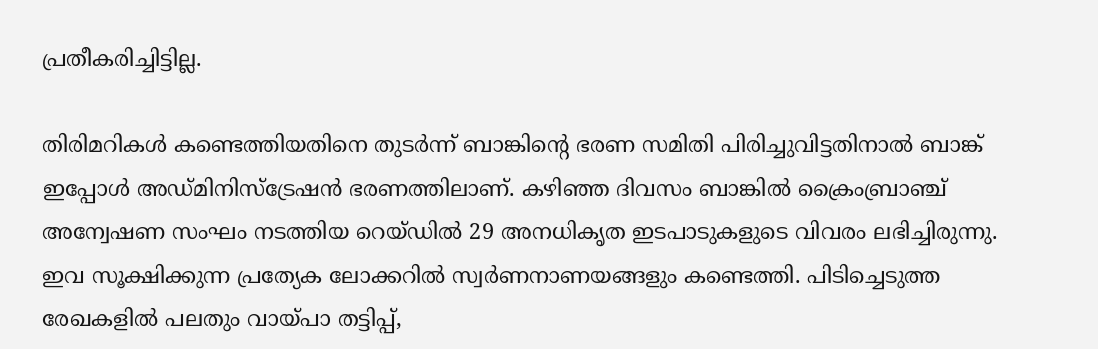പ്രതീകരിച്ചിട്ടില്ല.

തിരിമറികള്‍ കണ്ടെത്തിയതിനെ തുടര്‍ന്ന്‌ ബാങ്കിന്റെ ഭരണ സമിതി പിരിച്ചുവിട്ടതിനാല്‍ ബാങ്ക്‌ ഇപ്പോള്‍ അഡ്‌മിനിസ്‌ട്രേഷന്‍ ഭരണത്തിലാണ്‌. കഴിഞ്ഞ ദിവസം ബാങ്കില്‍ ക്രൈംബ്രാഞ്ച്‌ അന്വേഷണ സംഘം നടത്തിയ റെയ്‌ഡില്‍ 29 അനധികൃത ഇടപാടുകളുടെ വിവരം ലഭിച്ചിരുന്നു. ഇവ സൂക്ഷിക്കുന്ന പ്രത്യേക ലോക്കറില്‍ സ്വര്‍ണനാണയങ്ങളും കണ്ടെത്തി. പിടിച്ചെടുത്ത രേഖകളില്‍ പലതും വായ്‌പാ തട്ടിപ്പ്‌,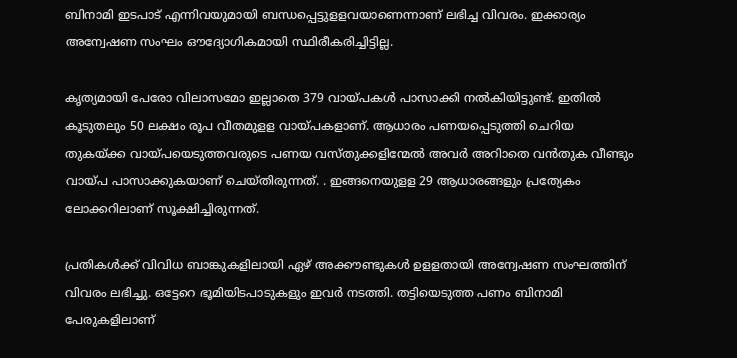ബിനാമി ഇടപാട്‌ എന്നിവയുമായി ബന്ധപ്പെട്ടുളളവയാണെന്നാണ്‌ ലഭിച്ച വിവരം. ഇക്കാര്യം അന്വേഷണ സംഘം ഔദ്യോഗികമായി സ്ഥിരീകരിച്ചിട്ടില്ല.

കൃത്യമായി പേരോ വിലാസമോ ഇല്ലാതെ 379 വായ്‌പകള്‍ പാസാക്കി നല്‍കിയിട്ടുണ്ട്‌. ഇതില്‍ കൂടുതലും 50 ലക്ഷം രൂപ വീതമുളള വായ്‌പകളാണ്‌. ആധാരം പണയപ്പെടുത്തി ചെറിയ തുകയ്‌ക്ക വായ്‌പയെടുത്തവരുടെ പണയ വസ്‌തുക്കളിന്മേല്‍ അവര്‍ അറിാതെ വന്‍തുക വീണ്ടും വായ്‌പ പാസാക്കുകയാണ്‌ ചെയ്‌തിരുന്നത്. . ഇങ്ങനെയുളള 29 ആധാരങ്ങളും പ്രത്യേകം ലോക്കറിലാണ്‌ സൂക്ഷിച്ചിരുന്നത്‌.

പ്രതികള്‍ക്ക് വിവിധ ബാങ്കുകളിലായി ഏഴ്‌ അക്കൗണ്ടുകള്‍ ഉളളതായി അന്വേഷണ സംഘത്തിന്‌ വിവരം ലഭിച്ചു. ഒട്ടേറെ ഭൂമിയിടപാടുകളും ഇവര്‍ നടത്തി. തട്ടിയെടുത്ത പണം ബിനാമി പേരുകളിലാണ്‌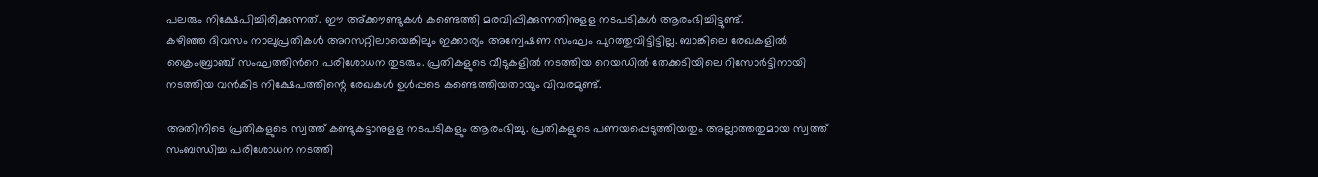പലരും നിക്ഷേപിച്ചിരിക്കുന്നത്‌. ഈ അ്‌ക്കൗണ്ടുകള്‍ കണ്ടെത്തി മരവിപ്പിക്കുന്നതിനുളള നടപടികള്‍ ആരംഭിച്ചിട്ടുണ്ട്‌.
കഴിഞ്ഞ ദിവസം നാലുപ്രതികള്‍ അറസറ്റിലായെങ്കിലും ഇക്കാര്യം അന്വേഷണ സംഘം പുറത്തുവിട്ടിട്ടില്ല. ബാങ്കിലെ രേഖകളില്‍ ക്രൈംബ്രാഞ്ച്‌ സംഘത്തിന്‍റെ പരിശോധന തുടരും. പ്രതികളുടെ വീടുകളില്‍ നടത്തിയ റെയഡില്‍ തേക്കടിയിലെ റിസോര്‍ട്ടിനായി നടത്തിയ വന്‍കിട നിക്ഷേപത്തിന്റെ രേഖകള്‍ ഉള്‍പ്പടെ കണ്ടെത്തിയതായും വിവരമുണ്ട്‌.

അതിനിടെ പ്രതികളുടെ സ്വത്ത്‌ കണ്ടുകട്ടാനുളള നടപടികളും ആരംഭിച്ചു. പ്രതികളുടെ പണയപ്പെടുത്തിയതും അല്ലാത്തതുമായ സ്വത്ത്‌ സംബന്ധിച്ച പരിശോധന നടത്തി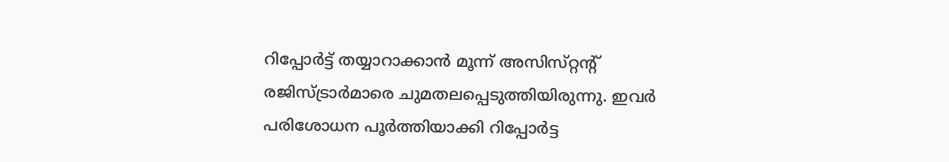റിപ്പോര്‍ട്ട്‌ തയ്യാറാക്കാന്‍ മൂന്ന്‌ അസിസ്‌റ്റന്റ് രജിസ്‌ട്രാര്‍മാരെ ചുമതലപ്പെടുത്തിയിരുന്നു. ഇവര്‍ പരിശോധന പൂര്‍ത്തിയാക്കി റിപ്പോര്‍ട്ട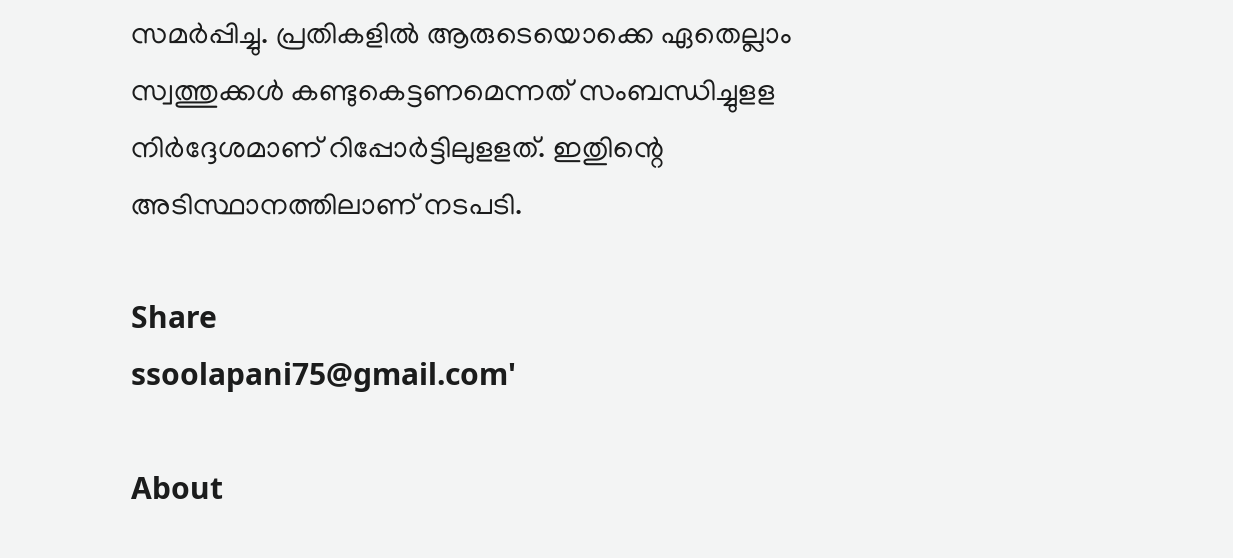സമര്‍പ്പിച്ചു. പ്രതികളില്‍ ആരുടെയൊക്കെ ഏതെല്ലാം സ്വത്തുക്കള്‍ കണ്ടുകെട്ടണമെന്നത്‌ സംബന്ധിച്ചുളള നിര്‍ദ്ദേശമാണ്‌ റിപ്പോര്‍ട്ടിലുളളത്‌. ഇതുിന്റെ അടിസ്ഥാനത്തിലാണ്‌ നടപടി.

Share
ssoolapani75@gmail.com'

About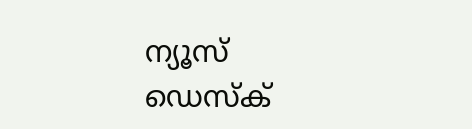ന്യൂസ് ഡെസ്ക്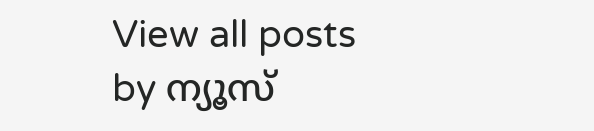View all posts by ന്യൂസ്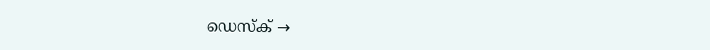ഡെസ്ക് →